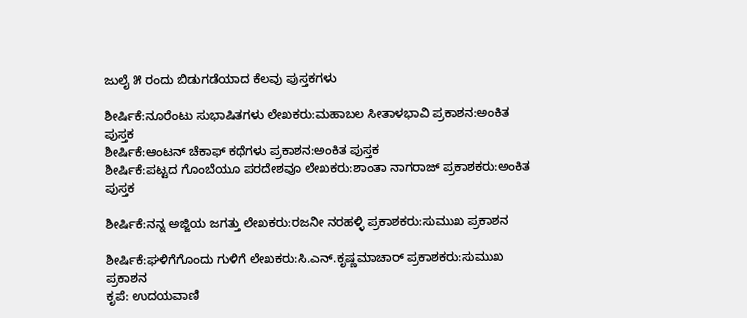ಜುಲೈ ೫ ರಂದು ಬಿಡುಗಡೆಯಾದ ಕೆಲವು ಪುಸ್ತಕಗಳು

ಶೀರ್ಷಿಕೆ:ನೂರೆಂಟು ಸುಭಾಷಿತಗಳು ಲೇಖಕರು:ಮಹಾಬಲ ಸೀತಾಳಭಾವಿ ಪ್ರಕಾಶನ:ಅಂಕಿತ ಪುಸ್ತಕ
ಶೀರ್ಷಿಕೆ:ಆಂಟನ್ ಚೆಕಾಫ್ ಕಥೆಗಳು ಪ್ರಕಾಶನ:ಅಂಕಿತ ಪುಸ್ತಕ
ಶೀರ್ಷಿಕೆ:ಪಟ್ಟದ ಗೊಂಬೆಯೂ ಪರದೇಶವೂ ಲೇಖಕರು:ಶಾಂತಾ ನಾಗರಾಜ್ ಪ್ರಕಾಶಕರು:ಅಂಕಿತ ಪುಸ್ತಕ

ಶೀರ್ಷಿಕೆ:ನನ್ನ ಅಜ್ಜಿಯ ಜಗತ್ತು ಲೇಖಕರು:ರಜನೀ ನರಹಳ್ಳಿ ಪ್ರಕಾಶಕರು:ಸುಮುಖ ಪ್ರಕಾಶನ

ಶೀರ್ಷಿಕೆ:ಘಳಿಗೆಗೊಂದು ಗುಳಿಗೆ ಲೇಖಕರು:ಸಿ.ಎನ್.ಕೃಷ್ಣಮಾಚಾರ‍್ ಪ್ರಕಾಶಕರು:ಸುಮುಖ ಪ್ರಕಾಶನ
ಕೃಪೆ: ಉದಯವಾಣಿ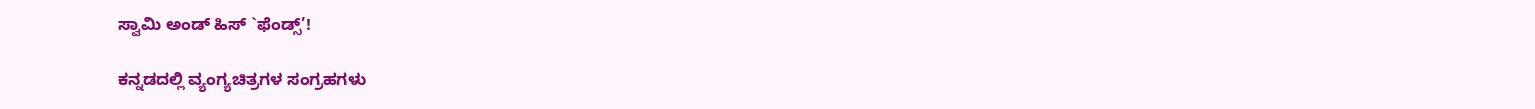ಸ್ವಾಮಿ ಅಂಡ್ ಹಿಸ್ `ಫೆಂಡ್ಸ್’!

ಕನ್ನಡದಲ್ಲಿ ವ್ಯಂಗ್ಯಚಿತ್ರಗಳ ಸಂಗ್ರಹಗಳು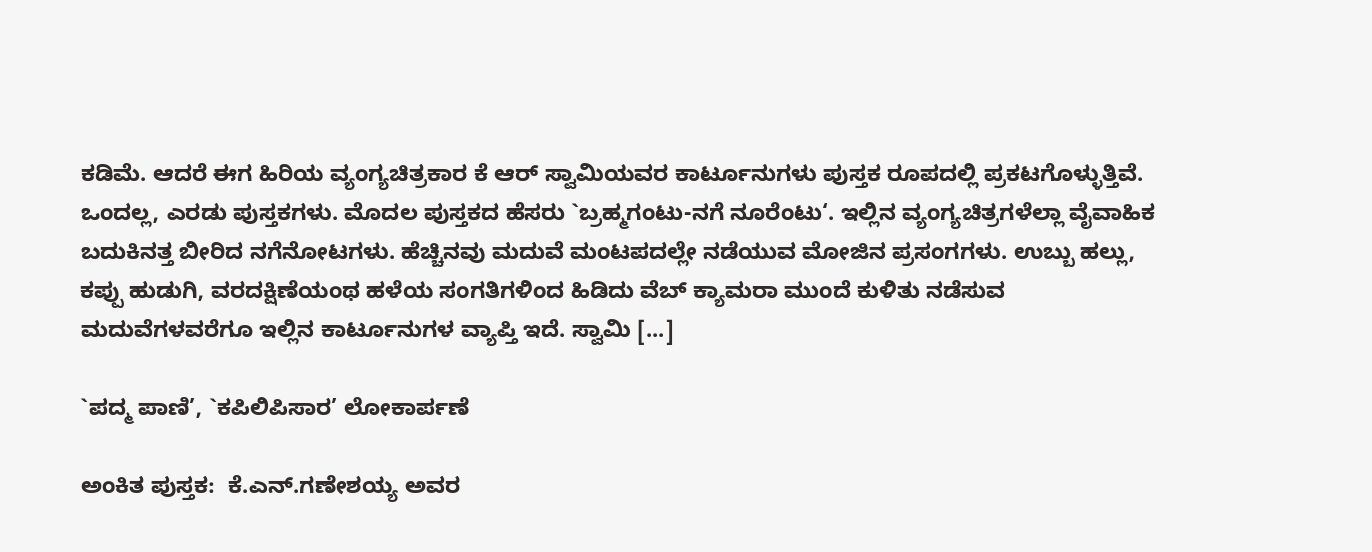ಕಡಿಮೆ. ಆದರೆ ಈಗ ಹಿರಿಯ ವ್ಯಂಗ್ಯಚಿತ್ರಕಾರ ಕೆ ಆರ್ ಸ್ವಾಮಿಯವರ ಕಾರ್ಟೂನುಗಳು ಪುಸ್ತಕ ರೂಪದಲ್ಲಿ ಪ್ರಕಟಗೊಳ್ಳುತ್ತಿವೆ. ಒಂದಲ್ಲ, ಎರಡು ಪುಸ್ತಕಗಳು. ಮೊದಲ ಪುಸ್ತಕದ ಹೆಸರು `ಬ್ರಹ್ಮಗಂಟು-ನಗೆ ನೂರೆಂಟು‘. ಇಲ್ಲಿನ ವ್ಯಂಗ್ಯಚಿತ್ರಗಳೆಲ್ಲಾ ವೈವಾಹಿಕ ಬದುಕಿನತ್ತ ಬೀರಿದ ನಗೆನೋಟಗಳು. ಹೆಚ್ಚಿನವು ಮದುವೆ ಮಂಟಪದಲ್ಲೇ ನಡೆಯುವ ಮೋಜಿನ ಪ್ರಸಂಗಗಳು. ಉಬ್ಬು ಹಲ್ಲು, ಕಪ್ಪು ಹುಡುಗಿ, ವರದಕ್ಷಿಣೆಯಂಥ ಹಳೆಯ ಸಂಗತಿಗಳಿಂದ ಹಿಡಿದು ವೆಬ್ ಕ್ಯಾಮರಾ ಮುಂದೆ ಕುಳಿತು ನಡೆಸುವ ಮದುವೆಗಳವರೆಗೂ ಇಲ್ಲಿನ ಕಾರ್ಟೂನುಗಳ ವ್ಯಾಪ್ತಿ ಇದೆ. ಸ್ವಾಮಿ [...]

`ಪದ್ಮ ಪಾಣಿ’, `ಕಪಿಲಿಪಿಸಾರ’ ಲೋಕಾರ್ಪಣೆ

ಅಂಕಿತ ಪುಸ್ತಕ:  ಕೆ.ಎನ್.ಗಣೇಶಯ್ಯ ಅವರ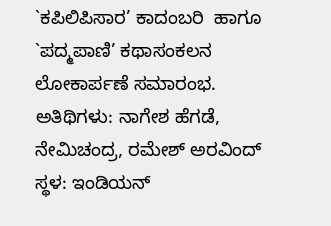`ಕಪಿಲಿಪಿಸಾರ’ ಕಾದಂಬರಿ  ಹಾಗೂ `ಪದ್ಮಪಾಣಿ’ ಕಥಾಸಂಕಲನ ಲೋಕಾರ್ಪಣೆ ಸಮಾರಂಭ.
ಅತಿಥಿಗಳು: ನಾಗೇಶ ಹೆಗಡೆ, ನೇಮಿಚಂದ್ರ, ರಮೇಶ್ ಅರವಿಂದ್
ಸ್ಥಳ: ಇಂಡಿಯನ್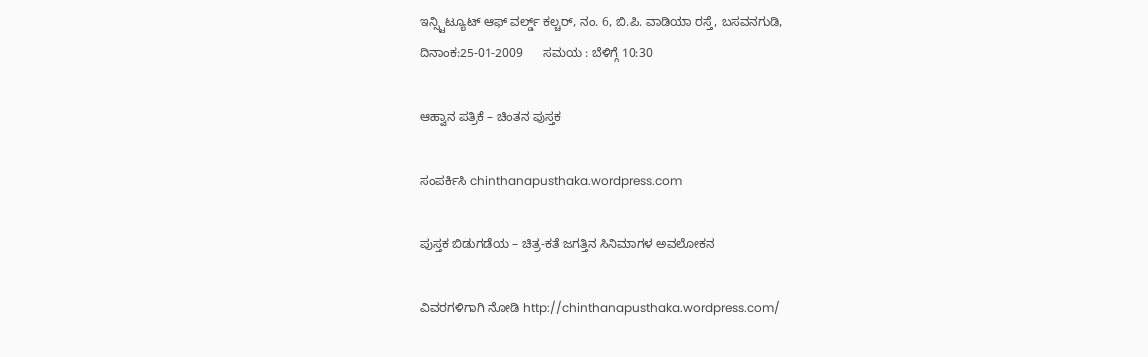ಇನ್ಸ್ಟಿಟ್ಯೂಟ್ ಆಫ್ ವರ್ಲ್ಡ್ ಕಲ್ಚರ್, ನಂ. 6, ಬಿ.ಪಿ. ವಾಡಿಯಾ ರಸ್ತೆ, ಬಸವನಗುಡಿ,
ದಿನಾಂಕ:25-01-2009      ಸಮಯ : ಬೆಳಿಗ್ಗೆ 10:30

ಆಹ್ವಾನ ಪತ್ರಿಕೆ – ಚಿಂತನ ಪುಸ್ತಕ

ಸಂಪರ್ಕಿಸಿ chinthanapusthaka.wordpress.com

ಪುಸ್ತಕ ಬಿಡುಗಡೆಯ – ಚಿತ್ರ-ಕತೆ ಜಗತ್ತಿನ ಸಿನಿಮಾಗಳ ಅವಲೋಕನ

ವಿವರಗಳಿಗಾಗಿ ನೋಡಿ http://chinthanapusthaka.wordpress.com/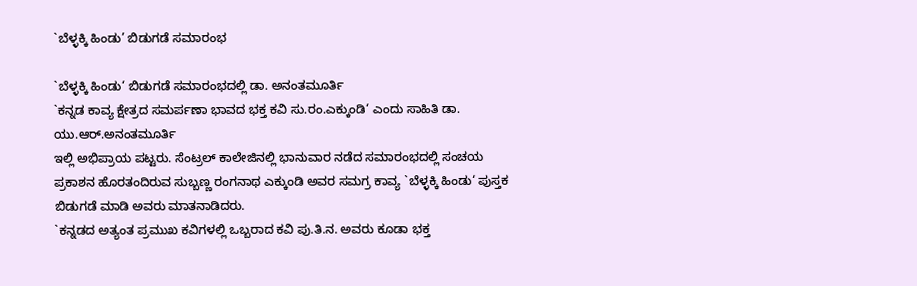`ಬೆಳ್ಳಕ್ಕಿ ಹಿಂಡು’ ಬಿಡುಗಡೆ ಸಮಾರಂಭ

`ಬೆಳ್ಳಕ್ಕಿ ಹಿಂಡು‘ ಬಿಡುಗಡೆ ಸಮಾರಂಭದಲ್ಲಿ ಡಾ. ಅನಂತಮೂರ್ತಿ
`ಕನ್ನಡ ಕಾವ್ಯ ಕ್ಷೇತ್ರದ ಸಮರ್ಪಣಾ ಭಾವದ ಭಕ್ತ ಕವಿ ಸು.ರಂ.ಎಕ್ಕುಂಡಿ‘ ಎಂದು ಸಾಹಿತಿ ಡಾ. ಯು.ಆರ್.ಅನಂತಮೂರ್ತಿ
ಇಲ್ಲಿ ಅಭಿಪ್ರಾಯ ಪಟ್ಟರು. ಸೆಂಟ್ರಲ್ ಕಾಲೇಜಿನಲ್ಲಿ ಭಾನುವಾರ ನಡೆದ ಸಮಾರಂಭದಲ್ಲಿ ಸಂಚಯ ಪ್ರಕಾಶನ ಹೊರತಂದಿರುವ ಸುಬ್ಬಣ್ಣ ರಂಗನಾಥ ಎಕ್ಕುಂಡಿ ಅವರ ಸಮಗ್ರ ಕಾವ್ಯ `ಬೆಳ್ಳಕ್ಕಿ ಹಿಂಡು‘ ಪುಸ್ತಕ ಬಿಡುಗಡೆ ಮಾಡಿ ಅವರು ಮಾತನಾಡಿದರು.
`ಕನ್ನಡದ ಅತ್ಯಂತ ಪ್ರಮುಖ ಕವಿಗಳಲ್ಲಿ ಒಬ್ಬರಾದ ಕವಿ ಪು.ತಿ.ನ. ಅವರು ಕೂಡಾ ಭಕ್ತ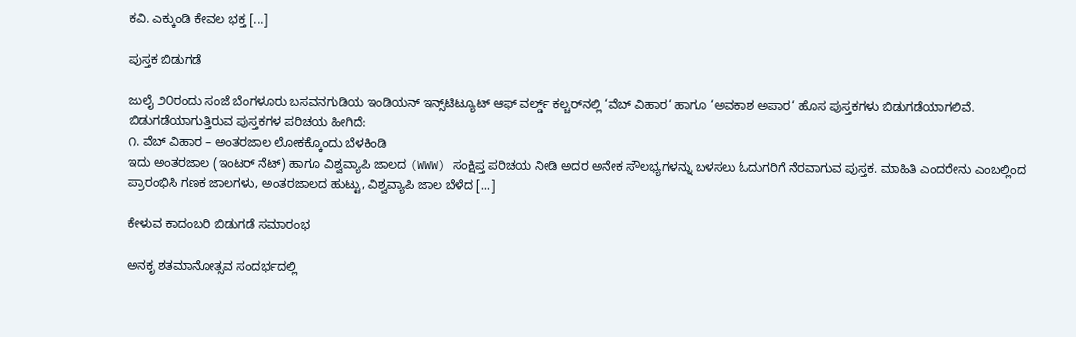ಕವಿ. ಎಕ್ಕುಂಡಿ ಕೇವಲ ಭಕ್ತ [...]

ಪುಸ್ತಕ ಬಿಡುಗಡೆ

ಜುಲೈ ೨೦ರಂದು ಸಂಜೆ ಬೆಂಗಳೂರು ಬಸವನಗುಡಿಯ ಇಂಡಿಯನ್ ಇನ್ಸ್‌ಟಿಟ್ಯೂಟ್ ಆಫ್ ವರ್ಲ್ಡ್ ಕಲ್ಚರ್‌ನಲ್ಲಿ ‘ವೆಬ್ ವಿಹಾರ‘ ಹಾಗೂ ‘ಅವಕಾಶ ಅಪಾರ‘ ಹೊಸ ಪುಸ್ತಕಗಳು ಬಿಡುಗಡೆಯಾಗಲಿವೆ.
ಬಿಡುಗಡೆಯಾಗುತ್ತಿರುವ ಪುಸ್ತಕಗಳ ಪರಿಚಯ ಹೀಗಿದೆ:
೧. ವೆಬ್ ವಿಹಾರ – ಅಂತರಜಾಲ ಲೋಕಕ್ಕೊಂದು ಬೆಳಕಿಂಡಿ
ಇದು ಅಂತರಜಾಲ (ಇಂಟರ್ ನೆಟ್) ಹಾಗೂ ವಿಶ್ವವ್ಯಾಪಿ ಜಾಲದ (WWW) ಸಂಕ್ಷಿಪ್ತ ಪರಿಚಯ ನೀಡಿ ಅದರ ಅನೇಕ ಸೌಲಭ್ಯಗಳನ್ನು ಬಳಸಲು ಓದುಗರಿಗೆ ನೆರವಾಗುವ ಪುಸ್ತಕ. ಮಾಹಿತಿ ಎಂದರೇನು ಎಂಬಲ್ಲಿಂದ ಪ್ರಾರಂಭಿಸಿ ಗಣಕ ಜಾಲಗಳು, ಅಂತರಜಾಲದ ಹುಟ್ಟು, ವಿಶ್ವವ್ಯಾಪಿ ಜಾಲ ಬೆಳೆದ [...]

ಕೇಳುವ ಕಾದಂಬರಿ ಬಿಡುಗಡೆ ಸಮಾರಂಭ

ಅನಕೃ ಶತಮಾನೋತ್ಸವ ಸಂದರ್ಭದಲ್ಲಿ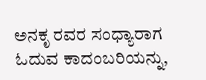ಅನಕೃ ರವರ ಸಂಧ್ಯಾರಾಗ ಓದುವ ಕಾದಂಬರಿಯನ್ನು,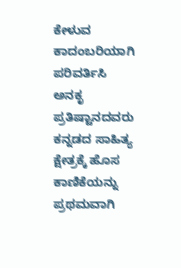ಕೇಳುವ ಕಾದಂಬರಿಯಾಗಿ ಪರಿವರ್ತಿಸಿ ಅನಕೃ ಪ್ರತಿಷ್ಟಾನದವರು ಕನ್ನಡದ ಸಾಹಿತ್ಯ ಕ್ಷೇತ್ರಕ್ಕೆ ಹೊಸ ಕಾಣಿಕೆಯನ್ನು ಪ್ರಥಮವಾಗಿ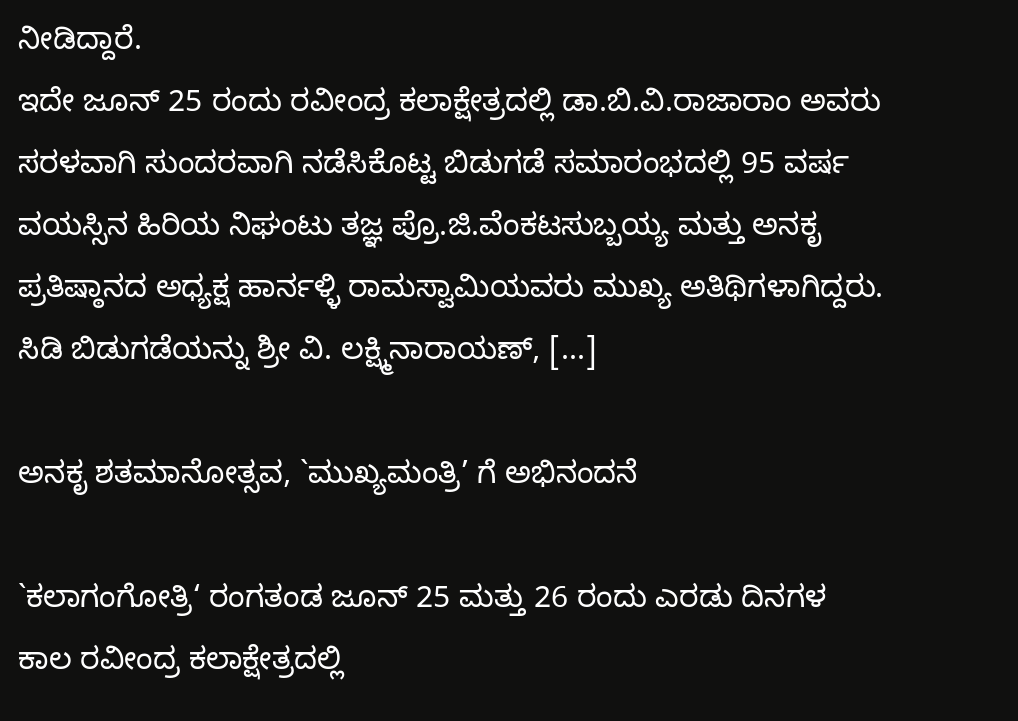ನೀಡಿದ್ದಾರೆ.
ಇದೇ ಜೂನ್ 25 ರಂದು ರವೀಂದ್ರ ಕಲಾಕ್ಷೇತ್ರದಲ್ಲಿ ಡಾ.ಬಿ.ವಿ.ರಾಜಾರಾಂ ಅವರು ಸರಳವಾಗಿ ಸುಂದರವಾಗಿ ನಡೆಸಿಕೊಟ್ಟ ಬಿಡುಗಡೆ ಸಮಾರಂಭದಲ್ಲಿ 95 ವರ್ಷ ವಯಸ್ಸಿನ ಹಿರಿಯ ನಿಘಂಟು ತಜ್ಞ ಪ್ರೊ.ಜಿ.ವೆಂಕಟಸುಬ್ಬಯ್ಯ ಮತ್ತು ಅನಕೃ ಪ್ರತಿಷ್ಠಾನದ ಅಧ್ಯಕ್ಷ ಹಾರ್ನಳ್ಳಿ ರಾಮಸ್ವಾಮಿಯವರು ಮುಖ್ಯ ಅತಿಥಿಗಳಾಗಿದ್ದರು. ಸಿಡಿ ಬಿಡುಗಡೆಯನ್ನು ಶ್ರೀ ವಿ. ಲಕ್ಷ್ಮಿನಾರಾಯಣ್, [...]

ಅನಕೃ ಶತಮಾನೋತ್ಸವ, `ಮುಖ್ಯಮಂತ್ರಿ’ ಗೆ ಅಭಿನಂದನೆ

`ಕಲಾಗಂಗೋತ್ರಿ‘ ರಂಗತಂಡ ಜೂನ್ 25 ಮತ್ತು 26 ರಂದು ಎರಡು ದಿನಗಳ ಕಾಲ ರವೀಂದ್ರ ಕಲಾಕ್ಷೇತ್ರದಲ್ಲಿ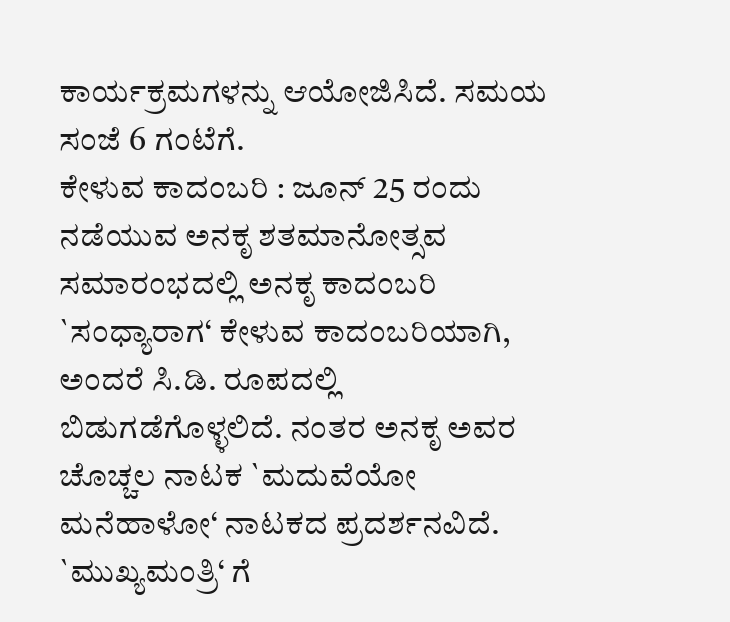ಕಾರ್ಯಕ್ರಮಗಳನ್ನು ಆಯೋಜಿಸಿದೆ. ಸಮಯ ಸಂಜೆ 6 ಗಂಟೆಗೆ.
ಕೇಳುವ ಕಾದಂಬರಿ : ಜೂನ್ 25 ರಂದು ನಡೆಯುವ ಅನಕೃ ಶತಮಾನೋತ್ಸವ ಸಮಾರಂಭದಲ್ಲಿ ಅನಕೃ ಕಾದಂಬರಿ `ಸಂಧ್ಯಾರಾಗ‘ ಕೇಳುವ ಕಾದಂಬರಿಯಾಗಿ, ಅಂದರೆ ಸಿ.ಡಿ. ರೂಪದಲ್ಲಿ ಬಿಡುಗಡೆಗೊಳ್ಳಲಿದೆ. ನಂತರ ಅನಕೃ ಅವರ ಚೊಚ್ಚಲ ನಾಟಕ `ಮದುವೆಯೋ ಮನೆಹಾಳೋ‘ ನಾಟಕದ ಪ್ರದರ್ಶನವಿದೆ.
`ಮುಖ್ಯಮಂತ್ರಿ‘ ಗೆ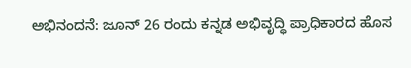ಅಭಿನಂದನೆ: ಜೂನ್ 26 ರಂದು ಕನ್ನಡ ಅಭಿವೃದ್ಧಿ ಪ್ರಾಧಿಕಾರದ ಹೊಸ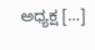ಅಧ್ಯಕ್ಷ [...]